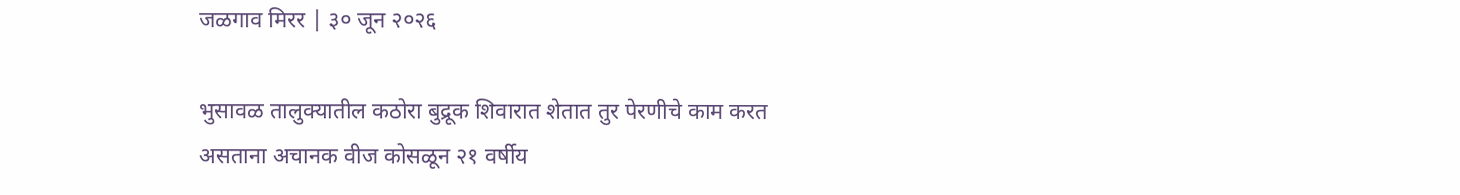जळगाव मिरर | ३० जून २०२६

भुसावळ तालुक्यातील कठोरा बुद्रूक शिवारात शेतात तुर पेरणीचे काम करत असताना अचानक वीज कोसळून २१ वर्षीय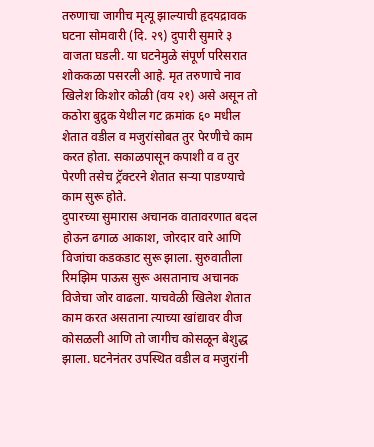तरुणाचा जागीच मृत्यू झाल्याची हृदयद्रावक घटना सोमवारी (दि. २९) दुपारी सुमारे ३ वाजता घडली. या घटनेमुळे संपूर्ण परिसरात शोककळा पसरली आहे. मृत तरुणाचे नाव खिलेश किशोर कोळी (वय २१) असे असून तो कठोरा बुद्रुक येथील गट क्रमांक ६० मधील शेतात वडील व मजुरांसोबत तुर पेरणीचे काम करत होता. सकाळपासून कपाशी व व तुर पेरणी तसेच ट्रॅक्टरने शेतात सऱ्या पाडण्याचे काम सुरू होते.
दुपारच्या सुमारास अचानक वातावरणात बदल होऊन ढगाळ आकाश, जोरदार वारे आणि विजांचा कडकडाट सुरू झाला. सुरुवातीला रिमझिम पाऊस सुरू असतानाच अचानक विजेचा जोर वाढला. याचवेळी खिलेश शेतात काम करत असताना त्याच्या खांद्यावर वीज कोसळली आणि तो जागीच कोसळून बेशुद्ध झाला. घटनेनंतर उपस्थित वडील व मजुरांनी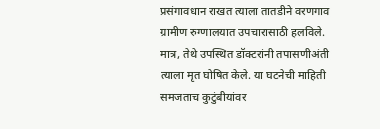प्रसंगावधान राखत त्याला तातडीने वरणगाव ग्रामीण रुग्णालयात उपचारासाठी हलविले.
मात्र, तेथे उपस्थित डॉक्टरांनी तपासणीअंती त्याला मृत घोषित केले. या घटनेची माहिती समजताच कुटुंबीयांवर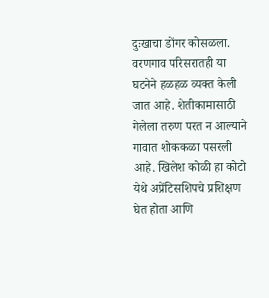दुःखाचा डोंगर कोसळला. वरणगाव परिसरातही या घटनेने हळहळ व्यक्त केली जात आहे. शेतीकामासाठी गेलेला तरुण परत न आल्याने गावात शोककळा पसरली आहे. खिलेश कोळी हा कोटो येथे अप्रेंटिसशिपचे प्रशिक्षण घेत होता आणि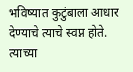भविष्यात कुटुंबाला आधार देण्याचे त्याचे स्वप्न होते. त्याच्या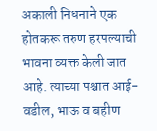अकाली निधनाने एक होतकरू तरुण हरपल्याची भावना व्यक्त केली जात आहे. त्याच्या पश्चात आई-वडील, भाऊ व बहीण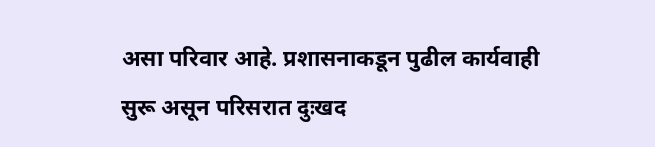असा परिवार आहे. प्रशासनाकडून पुढील कार्यवाही सुरू असून परिसरात दुःखद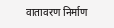वातावरण निर्माण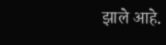झाले आहे.